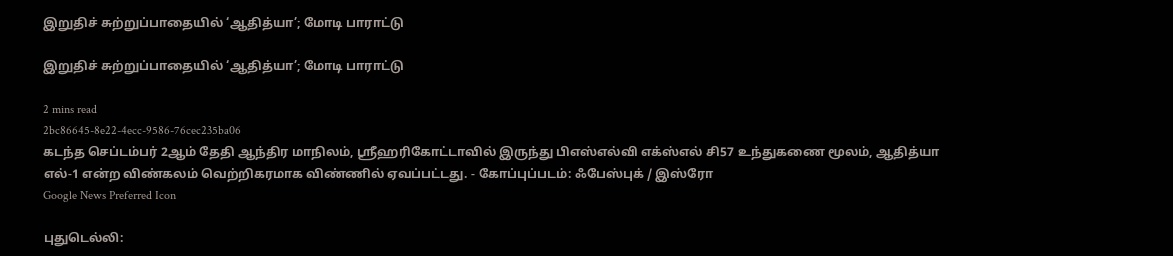இறுதிச் சுற்றுப்பாதையில் ‘ஆதித்யா’; மோடி பாராட்டு

இறுதிச் சுற்றுப்பாதையில் ‘ஆதித்யா’; மோடி பாராட்டு

2 mins read
2bc86645-8e22-4ecc-9586-76cec235ba06
கடந்த செப்டம்பர் 2ஆம் தேதி ஆந்திர மாநிலம், ஸ்ரீஹரிகோட்டாவில் இருந்து பிஎஸ்எல்வி எக்ஸ்எல் சி57 உந்துகணை மூலம், ஆதித்யா எல்-1 என்ற விண்கலம் வெற்றிகரமாக விண்ணில் ஏவப்பட்டது. - கோப்புப்படம்: ஃபேஸ்புக் / இஸ்ரோ
Google News Preferred Icon

புதுடெல்லி: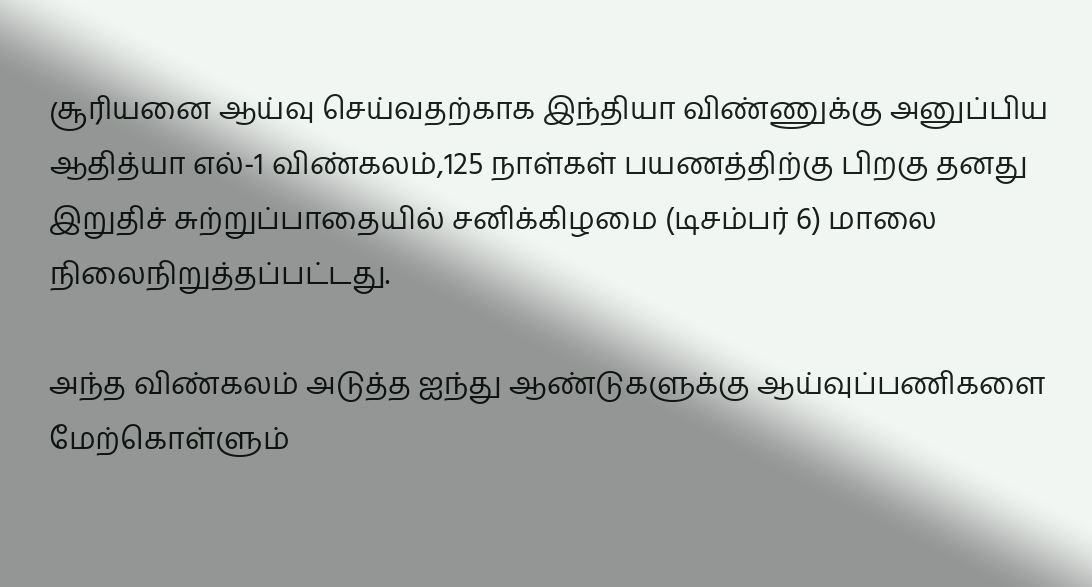சூரியனை ஆய்வு செய்வதற்காக இந்தியா விண்ணுக்கு அனுப்பிய ஆதித்யா எல்-1 விண்கலம்,125 நாள்கள் பயணத்திற்கு பிறகு தனது இறுதிச் சுற்றுப்பாதையில் சனிக்கிழமை (டிசம்பர் 6) மாலை நிலைநிறுத்தப்பட்டது.

அந்த விண்கலம் அடுத்த ஐந்து ஆண்டுகளுக்கு ஆய்வுப்பணிகளை மேற்கொள்ளும்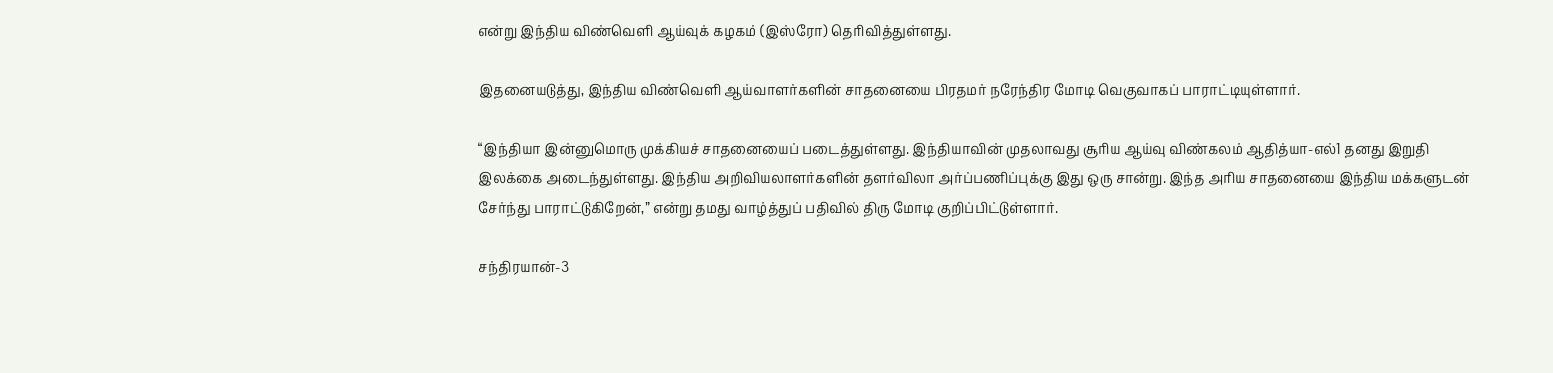என்று இந்திய விண்வெளி ஆய்வுக் கழகம் (இஸ்ரோ) தெரிவித்துள்ளது.

இதனையடுத்து, இந்திய விண்வெளி ஆய்வாளர்களின் சாதனையை பிரதமர் நரேந்திர மோடி வெகுவாகப் பாராட்டியுள்ளார்.

“இந்தியா இன்னுமொரு முக்கியச் சாதனையைப் படைத்துள்ளது. இந்தியாவின் முதலாவது சூரிய ஆய்வு விண்கலம் ஆதித்யா-எல்1 தனது இறுதி இலக்கை அடைந்துள்ளது. இந்திய அறிவியலாளர்களின் தளர்விலா அர்ப்பணிப்புக்கு இது ஒரு சான்று. இந்த அரிய சாதனையை இந்திய மக்களுடன் சேர்ந்து பாராட்டுகிறேன்,” என்று தமது வாழ்த்துப் பதிவில் திரு மோடி குறிப்பிட்டுள்ளார்.

சந்திரயான்-3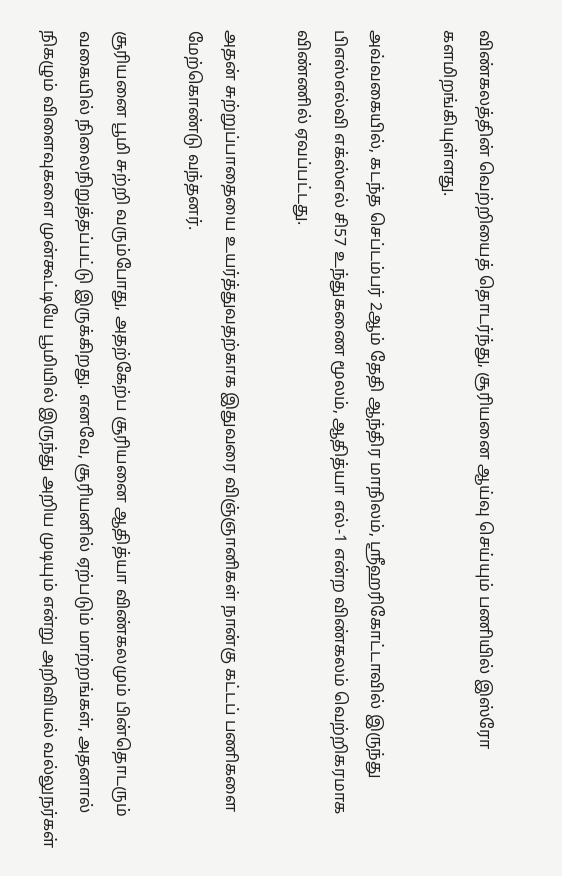விண்கலத்தின் வெற்றியைத் தொடர்ந்து, சூரியனை ஆய்வு செய்யும் பணியில் இஸ்ரோ களமிறங்கியுள்ளது.

அவ்வகையில், கடந்த செப்டம்பர் 2ஆம் தேதி ஆந்திர மாநிலம், ஸ்ரீஹரிகோட்டாவில் இருந்து பிஎஸ்எல்வி எக்ஸ்எல் சி57 உந்துகணை மூலம், ஆதித்யா எல்-1 என்ற விண்கலம் வெற்றிகரமாக விண்ணில் ஏவப்பட்டது.

அதன் சுற்றுப்பாதையை உயர்த்துவதற்காக இதுவரை விஞ்ஞானிகள் நான்கு கட்டப் பணிகளை மேற்கொண்டு வந்தனர்.

சூரியனை பூமி சுற்றி வரும்போது, அதற்கேற்ப சூரியனை ஆதித்யா விண்கலமும் பின்தொடரும் வகையில் நிலைநிறுத்தப்பட்டு இருக்கிறது. எனவே, சூரியனில் ஏற்படும் மாற்றங்கள், அதனால் நிகழும் விளைவுகளை முன்கூட்டியே பூமியில் இருந்து அறிய முடியும் என்று அறிவியல் வல்லுநர்கள்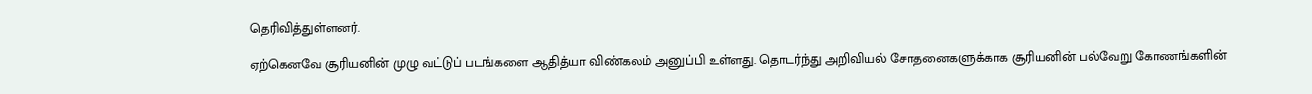தெரிவித்துள்ளனர்.

ஏற்கெனவே சூரியனின் முழு வட்டுப் படங்களை ஆதித்யா விண்கலம் அனுப்பி உள்ளது. தொடர்ந்து அறிவியல் சோதனைகளுக்காக சூரியனின் பல்வேறு கோணங்களின்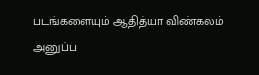படங்களையும் ஆதித்யா விண்கலம் அனுப்ப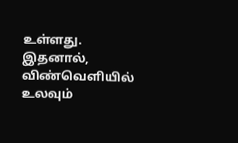உள்ளது. இதனால், விண்வெளியில் உலவும்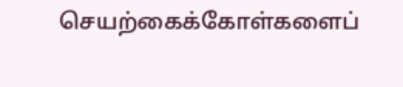செயற்கைக்கோள்களைப்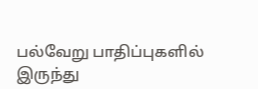பல்வேறு பாதிப்புகளில் இருந்து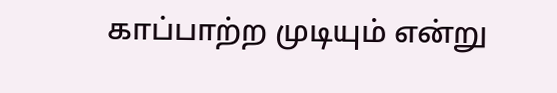காப்பாற்ற முடியும் என்று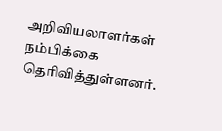அறிவியலாளர்கள் நம்பிக்கை தெரிவித்துள்ளனர்.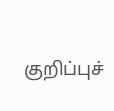குறிப்புச்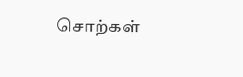சொற்கள்